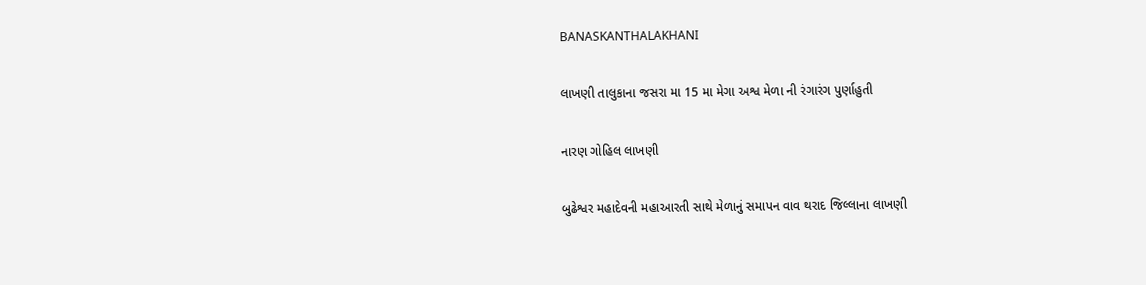BANASKANTHALAKHANI

લાખણી તાલુકાના જસરા મા 15 મા મેગા અશ્વ મેળા ની રંગારંગ પુર્ણાહુતી

નારણ ગોહિલ લાખણી

બુઢેશ્વર મહાદેવની મહાઆરતી સાથે મેળાનું સમાપન વાવ થરાદ જિલ્લાના લાખણી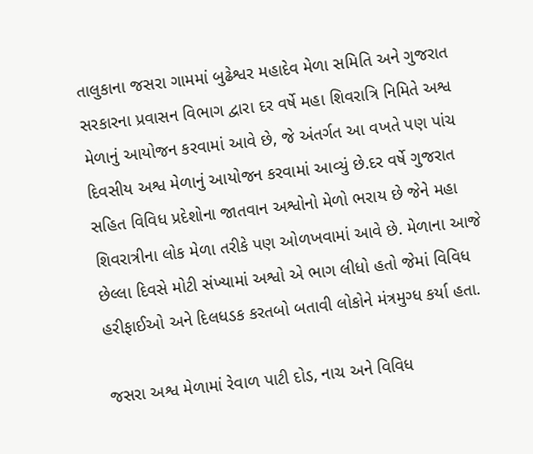તાલુકાના જસરા ગામમાં બુઢેશ્વર મહાદેવ મેળા સમિતિ અને ગુજરાત સરકારના પ્રવાસન વિભાગ દ્વારા દર વર્ષે મહા શિવરાત્રિ નિમિતે અશ્વ મેળાનું આયોજન કરવામાં આવે છે, જે અંતર્ગત આ વખતે પણ પાંચ દિવસીય અશ્વ મેળાનું આયોજન કરવામાં આવ્યું છે.દર વર્ષે ગુજરાત સહિત વિવિધ પ્રદેશોના જાતવાન અશ્વોનો મેળો ભરાય છે જેને મહા શિવરાત્રીના લોક મેળા તરીકે પણ ઓળખવામાં આવે છે. મેળાના આજે છેલ્લા દિવસે મોટી સંખ્યામાં અશ્વો એ ભાગ લીધો હતો જેમાં વિવિધ હરીફાઈઓ અને દિલધડક કરતબો બતાવી લોકોને મંત્રમુગ્ધ કર્યા હતા.

જસરા અશ્વ મેળામાં રેવાળ પાટી દોડ, નાચ અને વિવિધ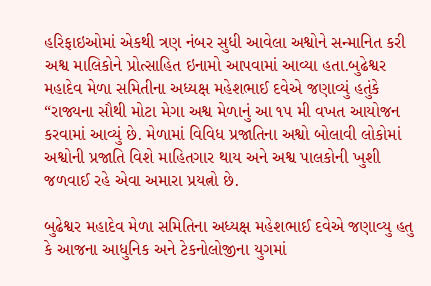હરિફાઇઓમાં એકથી ત્રણ નંબર સુધી આવેલા અશ્વોને સન્માનિત કરી અશ્વ માલિકોને પ્રોત્સાહિત ઇનામો આપવામાં આવ્યા હતા.બુઢેશ્વર મહાદેવ મેળા સમિતીના અધ્યક્ષ મહેશભાઈ દવેએ જણાવ્યું હતુંકે “રાજ્યના સૌથી મોટા મેગા અશ્વ મેળાનું આ ૧૫ મી વખત આયોજન કરવામાં આવ્યું છે. મેળામાં વિવિધ પ્રજાતિના અશ્વો બોલાવી લોકોમાં અશ્વોની પ્રજાતિ વિશે માહિતગાર થાય અને અશ્વ પાલકોની ખુશી જળવાઈ રહે એવા અમારા પ્રયત્નો છે.

બુઢેશ્વર મહાદેવ મેળા સમિતિના અધ્યક્ષ મહેશભાઈ દવેએ જણાવ્યુ હતુ કે આજના આધુનિક અને ટેકનોલોજીના યુગમાં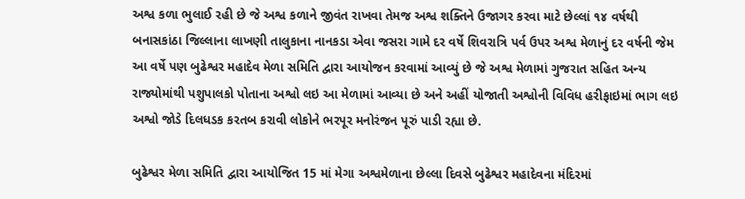અશ્વ કળા ભુલાઈ રહી છે જે અશ્વ કળાને જીવંત રાખવા તેમજ અશ્વ શક્તિને ઉજાગર કરવા માટે છેલ્લાં ૧૪ વર્ષથી બનાસકાંઠા જિલ્લાના લાખણી તાલુકાના નાનકડા એવા જસરા ગામે દર વર્ષે શિવરાત્રિ પર્વ ઉપર અશ્વ મેળાનું દર વર્ષની જેમ આ વર્ષે પણ બુઢેશ્વર મહાદેવ મેળા સમિતિ દ્વારા આયોજન કરવામાં આવ્યું છે જે અશ્વ મેળામાં ગુજરાત સહિત અન્ય રાજ્યોમાંથી પશુપાલકો પોતાના અશ્વો લઇ આ મેળામાં આવ્યા છે અને અહીં યોજાતી અશ્વોની વિવિધ હરીફાઇમાં ભાગ લઇ અશ્વો જોડે દિલધડક કરતબ કરાવી લોકોને ભરપૂર મનોરંજન પૂરું પાડી રહ્યા છે.

બુઢેશ્વર મેળા સમિતિ દ્વારા આયોજિત 15 માં મેગા અશ્વમેળાના છેલ્લા દિવસે બુઢેશ્વર મહાદેવના મંદિરમાં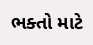ભક્તો માટે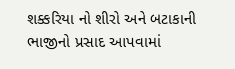શક્કરિયા નો શીરો અને બટાકાની ભાજીનો પ્રસાદ આપવામાં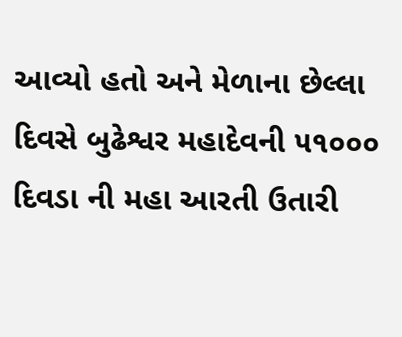આવ્યો હતો અને મેળાના છેલ્લા દિવસે બુઢેશ્વર મહાદેવની ૫૧૦૦૦ દિવડા ની મહા આરતી ઉતારી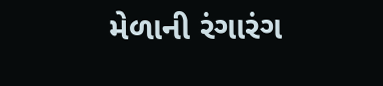મેળાની રંગારંગ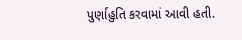પુર્ણાહુતિ કરવામાં આવી હતી.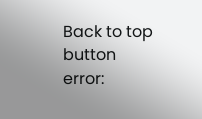Back to top button
error: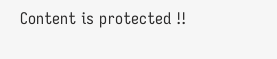Content is protected !!